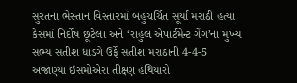સુરતના ભેસ્તાન વિસ્તારમાં બહુચર્ચિત સૂર્યા મરાઠી હત્યા કેસમાં નિર્દોષ છૂટેલા અને ‘રાહુલ એપાર્ટમેન્ટ ગેંગ’ના મુખ્ય સભ્ય સતીશ ધાડગે ઉર્ફે સતીશ મરાઠાની 4-4-5 અજાણ્યા ઇસમોએરા તીક્ષ્ણ હથિયારો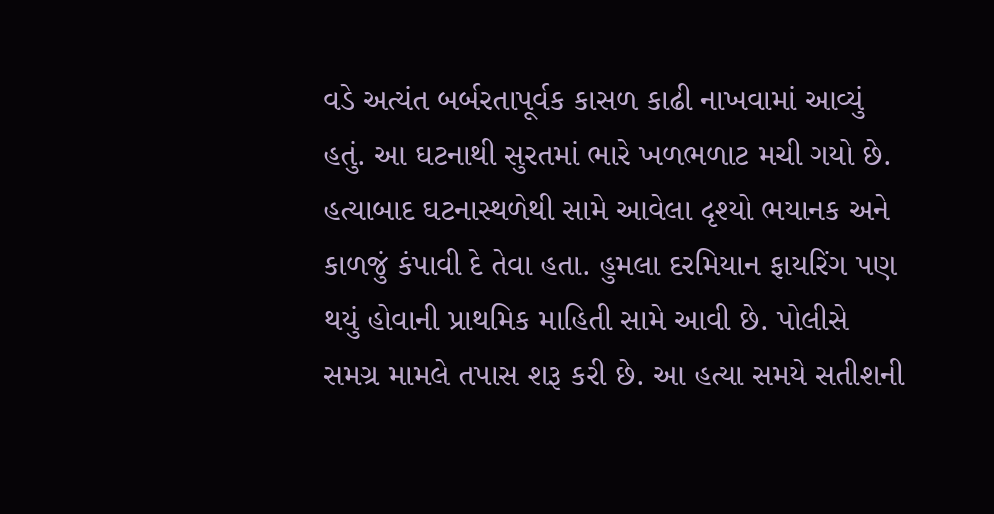વડે અત્યંત બર્બરતાપૂર્વક કાસળ કાઢી નાખવામાં આવ્યું હતું. આ ઘટનાથી સુરતમાં ભારે ખળભળાટ મચી ગયો છે. હત્યાબાદ ઘટનાસ્થળેથી સામે આવેલા દૃશ્યો ભયાનક અને કાળજું કંપાવી દે તેવા હતા. હુમલા દરમિયાન ફાયરિંગ પણ થયું હોવાની પ્રાથમિક માહિતી સામે આવી છે. પોલીસે સમગ્ર મામલે તપાસ શરૂ કરી છે. આ હત્યા સમયે સતીશની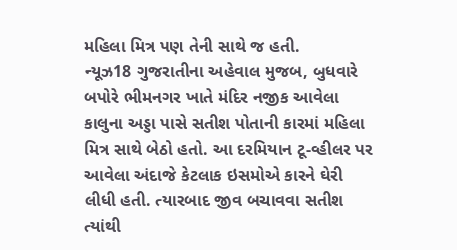મહિલા મિત્ર પણ તેની સાથે જ હતી.
ન્યૂઝ18 ગુજરાતીના અહેવાલ મુજબ, બુધવારે બપોરે ભીમનગર ખાતે મંદિર નજીક આવેલા કાલુના અડ્ડા પાસે સતીશ પોતાની કારમાં મહિલા મિત્ર સાથે બેઠો હતો. આ દરમિયાન ટૂ-વ્હીલર પર આવેલા અંદાજે કેટલાક ઇસમોએ કારને ઘેરી લીધી હતી. ત્યારબાદ જીવ બચાવવા સતીશ ત્યાંથી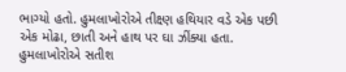ભાગ્યો હતો. હુમલાખોરોએ તીક્ષ્ણ હથિયાર વડે એક પછી એક મોઢા, છાતી અને હાથ પર ઘા ઝીંક્યા હતા.
હુમલાખોરોએ સતીશ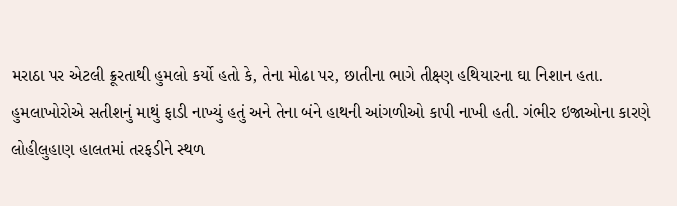મરાઠા પર એટલી ક્રૂરતાથી હુમલો કર્યો હતો કે, તેના મોઢા પર, છાતીના ભાગે તીક્ષ્ણ હથિયારના ઘા નિશાન હતા. હુમલાખોરોએ સતીશનું માથું ફાડી નાખ્યું હતું અને તેના બંને હાથની આંગળીઓ કાપી નાખી હતી. ગંભીર ઇજાઓના કારણે લોહીલુહાણ હાલતમાં તરફડીને સ્થળ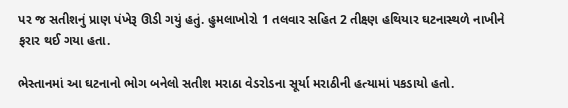પર જ સતીશનું પ્રાણ પંખેરૂ ઊડી ગયું હતું. હુમલાખોરો 1 તલવાર સહિત 2 તીક્ષ્ણ હથિયાર ઘટનાસ્થળે નાખીને ફરાર થઈ ગયા હતા.

ભેસ્તાનમાં આ ઘટનાનો ભોગ બનેલો સતીશ મરાઠા વેડરોડના સૂર્યા મરાઠીની હત્યામાં પકડાયો હતો.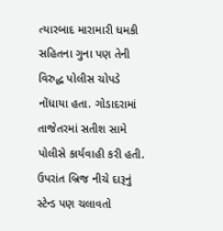ત્યારબાદ મારામારી ધમકી સહિતના ગુના પણ તેની વિરુદ્ધ પોલીસ ચોપડે નોંધાયા હતા. ગોડાદરામાં તાજેતરમાં સતીશ સામે પોલીસે કાર્યવાહી કરી હતી. ઉપરાંત બ્રિજ નીચે દારૂનું સ્ટેન્ડ પણ ચલાવતો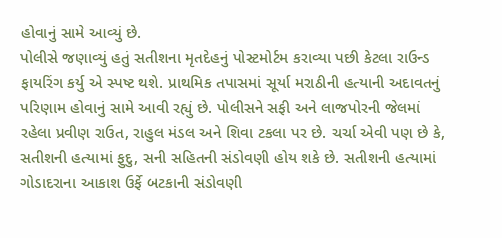હોવાનું સામે આવ્યું છે.
પોલીસે જણાવ્યું હતું સતીશના મૃતદેહનું પોસ્ટમોર્ટમ કરાવ્યા પછી કેટલા રાઉન્ડ ફાયરિંગ કર્યુ એ સ્પષ્ટ થશે. પ્રાથમિક તપાસમાં સૂર્યા મરાઠીની હત્યાની અદાવતનું પરિણામ હોવાનું સામે આવી રહ્યું છે. પોલીસને સફી અને લાજપોરની જેલમાં રહેલા પ્રવીણ રાઉત, રાહુલ મંડલ અને શિવા ટકલા પર છે. ચર્ચા એવી પણ છે કે, સતીશની હત્યામાં ફુદુ, સની સહિતની સંડોવણી હોય શકે છે. સતીશની હત્યામાં ગોડાદરાના આકાશ ઉર્ફે બટકાની સંડોવણી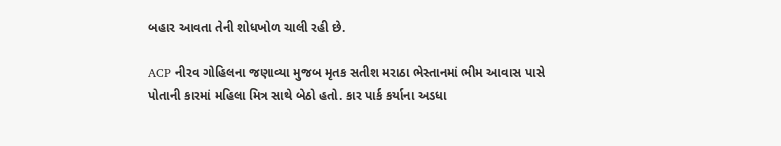બહાર આવતા તેની શોધખોળ ચાલી રહી છે.

ACP નીરવ ગોહિલના જણાવ્યા મુજબ મૃતક સતીશ મરાઠા ભેસ્તાનમાં ભીમ આવાસ પાસે પોતાની કારમાં મહિલા મિત્ર સાથે બેઠો હતો. કાર પાર્ક કર્યાના અડધા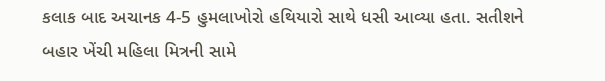કલાક બાદ અચાનક 4-5 હુમલાખોરો હથિયારો સાથે ધસી આવ્યા હતા. સતીશને બહાર ખેંચી મહિલા મિત્રની સામે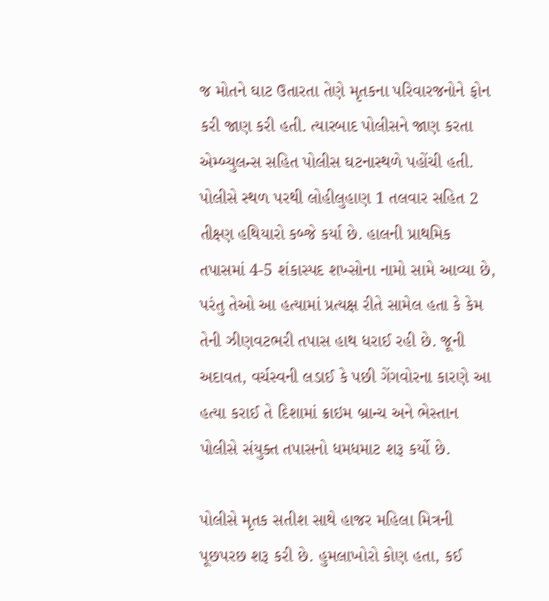જ મોતને ઘાટ ઉતારતા તેણે મૃતકના પરિવારજનોને ફોન કરી જાણ કરી હતી. ત્યારબાદ પોલીસને જાણ કરતા એમ્બ્યુલન્સ સહિત પોલીસ ઘટનાસ્થળે પહોંચી હતી.
પોલીસે સ્થળ પરથી લોહીલુહાણ 1 તલવાર સહિત 2 તીક્ષ્ણ હથિયારો કબ્જે કર્યા છે. હાલની પ્રાથમિક તપાસમાં 4-5 શંકાસ્પદ શખ્સોના નામો સામે આવ્યા છે, પરંતુ તેઓ આ હત્યામાં પ્રત્યક્ષ રીતે સામેલ હતા કે કેમ તેની ઝીણવટભરી તપાસ હાથ ધરાઈ રહી છે. જૂની અદાવત, વર્ચસ્વની લડાઈ કે પછી ગેંગવોરના કારણે આ હત્યા કરાઈ તે દિશામાં ક્રાઇમ બ્રાન્ચ અને ભેસ્તાન પોલીસે સંયુક્ત તપાસનો ધમધમાટ શરૂ કર્યો છે.

પોલીસે મૃતક સતીશ સાથે હાજર મહિલા મિત્રની પૂછપરછ શરૂ કરી છે. હુમલાખોરો કોણ હતા, કઈ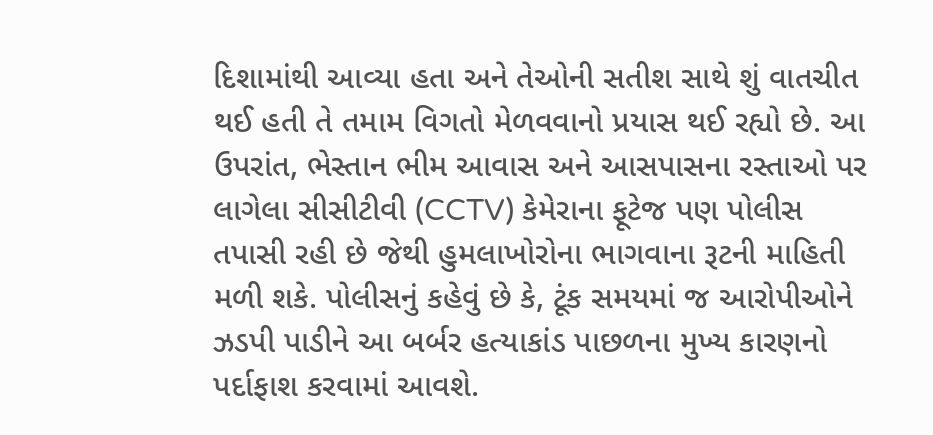દિશામાંથી આવ્યા હતા અને તેઓની સતીશ સાથે શું વાતચીત થઈ હતી તે તમામ વિગતો મેળવવાનો પ્રયાસ થઈ રહ્યો છે. આ ઉપરાંત, ભેસ્તાન ભીમ આવાસ અને આસપાસના રસ્તાઓ પર લાગેલા સીસીટીવી (CCTV) કેમેરાના ફૂટેજ પણ પોલીસ તપાસી રહી છે જેથી હુમલાખોરોના ભાગવાના રૂટની માહિતી મળી શકે. પોલીસનું કહેવું છે કે, ટૂંક સમયમાં જ આરોપીઓને ઝડપી પાડીને આ બર્બર હત્યાકાંડ પાછળના મુખ્ય કારણનો પર્દાફાશ કરવામાં આવશે.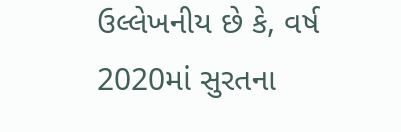ઉલ્લેખનીય છે કે, વર્ષ 2020માં સુરતના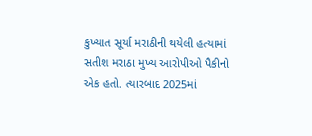કુખ્યાત સૂર્યા મરાઠીની થયેલી હત્યામાં સતીશ મરાઠા મુખ્ય આરોપીઓ પૈકીનો એક હતો. ત્યારબાદ 2025માં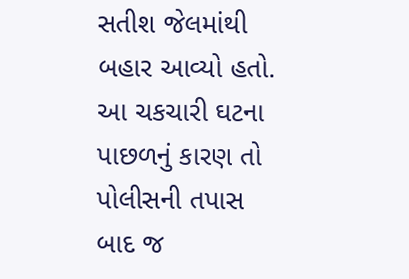સતીશ જેલમાંથી બહાર આવ્યો હતો. આ ચકચારી ઘટના પાછળનું કારણ તો પોલીસની તપાસ બાદ જ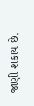જાણી શકાય છે.